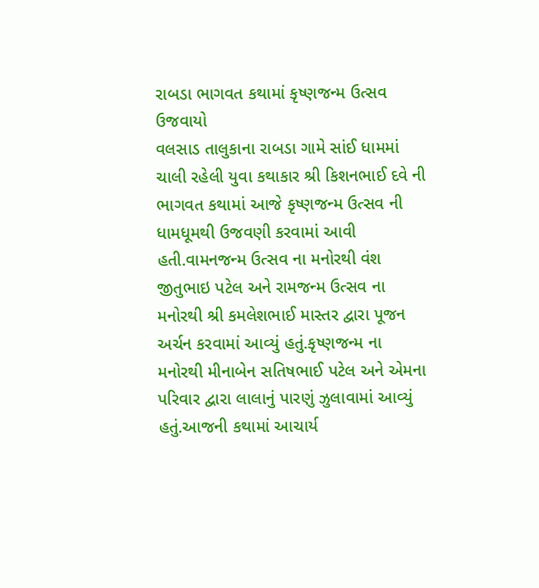રાબડા ભાગવત કથામાં કૃષ્ણજન્મ ઉત્સવ ઉજવાયો
વલસાડ તાલુકાના રાબડા ગામે સાંઈ ધામમાં ચાલી રહેલી યુવા કથાકાર શ્રી કિશનભાઈ દવે ની ભાગવત કથામાં આજે કૃષ્ણજન્મ ઉત્સવ ની ધામધૂમથી ઉજવણી કરવામાં આવી હતી.વામનજન્મ ઉત્સવ ના મનોરથી વંશ જીતુભાઇ પટેલ અને રામજન્મ ઉત્સવ ના મનોરથી શ્રી કમલેશભાઈ માસ્તર દ્વારા પૂજન અર્ચન કરવામાં આવ્યું હતું.કૃષ્ણજન્મ ના મનોરથી મીનાબેન સતિષભાઈ પટેલ અને એમના પરિવાર દ્વારા લાલાનું પારણું ઝુલાવામાં આવ્યું હતું.આજની કથામાં આચાર્ય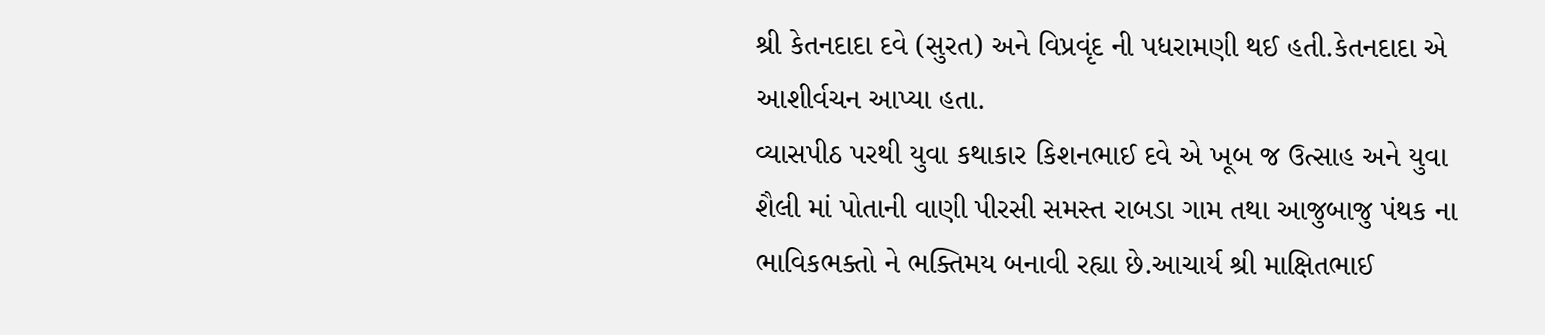શ્રી કેતનદાદા દવે (સુરત) અને વિપ્રવૃંદ ની પધરામણી થઈ હતી.કેતનદાદા એ આશીર્વચન આપ્યા હતા.
વ્યાસપીઠ પરથી યુવા કથાકાર કિશનભાઈ દવે એ ખૂબ જ ઉત્સાહ અને યુવા શૈલી માં પોતાની વાણી પીરસી સમસ્ત રાબડા ગામ તથા આજુબાજુ પંથક ના ભાવિકભક્તો ને ભક્તિમય બનાવી રહ્યા છે.આચાર્ય શ્રી માક્ષિતભાઈ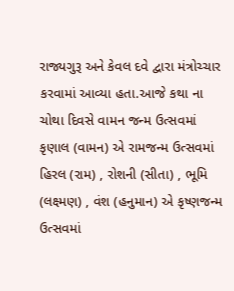રાજ્યગુરૂ અને કેવલ દવે દ્વારા મંત્રોચ્ચાર કરવામાં આવ્યા હતા.આજે કથા ના ચોથા દિવસે વામન જન્મ ઉત્સવમાં કૃણાલ (વામન) એ રામજન્મ ઉત્સવમાં હિરલ (રામ) , રોશની (સીતા) , ભૂમિ (લક્ષ્મણ) , વંશ (હનુમાન) એ કૃષ્ણજન્મ ઉત્સવમાં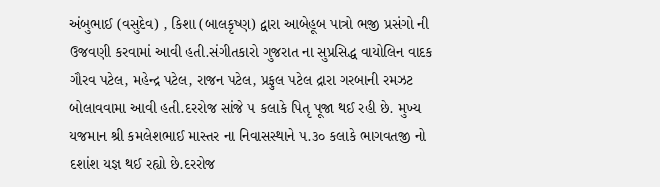અંબુભાઈ (વસુદેવ) , કિશા (બાલકૃષ્ણ) દ્વારા આબેહૂબ પાત્રો ભજી પ્રસંગો ની ઉજવણી કરવામાં આવી હતી.સંગીતકારો ગુજરાત ના સુપ્રસિદ્ધ વાયોલિન વાદક ગૌરવ પટેલ, મહેન્દ્ર પટેલ, રાજન પટેલ, પ્રફુલ પટેલ દ્રારા ગરબાની રમઝટ બોલાવવામા આવી હતી.દરરોજ સાંજે ૫ કલાકે પિતૃ પૂજા થઈ રહી છે. મુખ્ય યજમાન શ્રી કમલેશભાઈ માસ્તર ના નિવાસસ્થાને ૫.૩૦ કલાકે ભાગવતજી નો દશાંશ યજ્ઞ થઈ રહ્યો છે.દરરોજ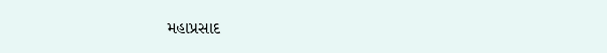મહાપ્રસાદ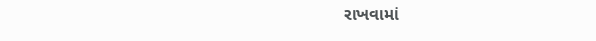રાખવામાં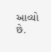આવ્યો છે.